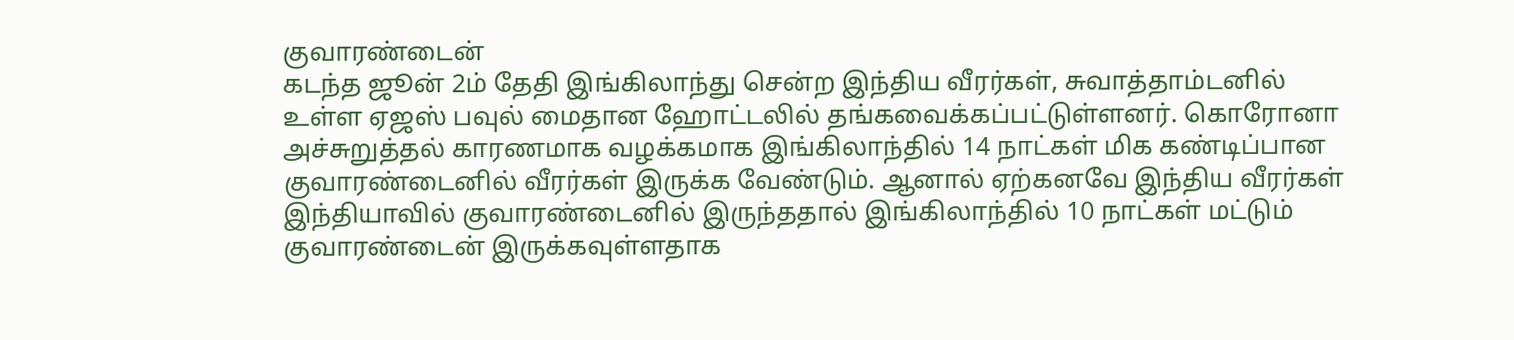குவாரண்டைன்
கடந்த ஜூன் 2ம் தேதி இங்கிலாந்து சென்ற இந்திய வீரர்கள், சுவாத்தாம்டனில் உள்ள ஏஜஸ் பவுல் மைதான ஹோட்டலில் தங்கவைக்கப்பட்டுள்ளனர். கொரோனா அச்சுறுத்தல் காரணமாக வழக்கமாக இங்கிலாந்தில் 14 நாட்கள் மிக கண்டிப்பான குவாரண்டைனில் வீரர்கள் இருக்க வேண்டும். ஆனால் ஏற்கனவே இந்திய வீரர்கள் இந்தியாவில் குவாரண்டைனில் இருந்ததால் இங்கிலாந்தில் 10 நாட்கள் மட்டும் குவாரண்டைன் இருக்கவுள்ளதாக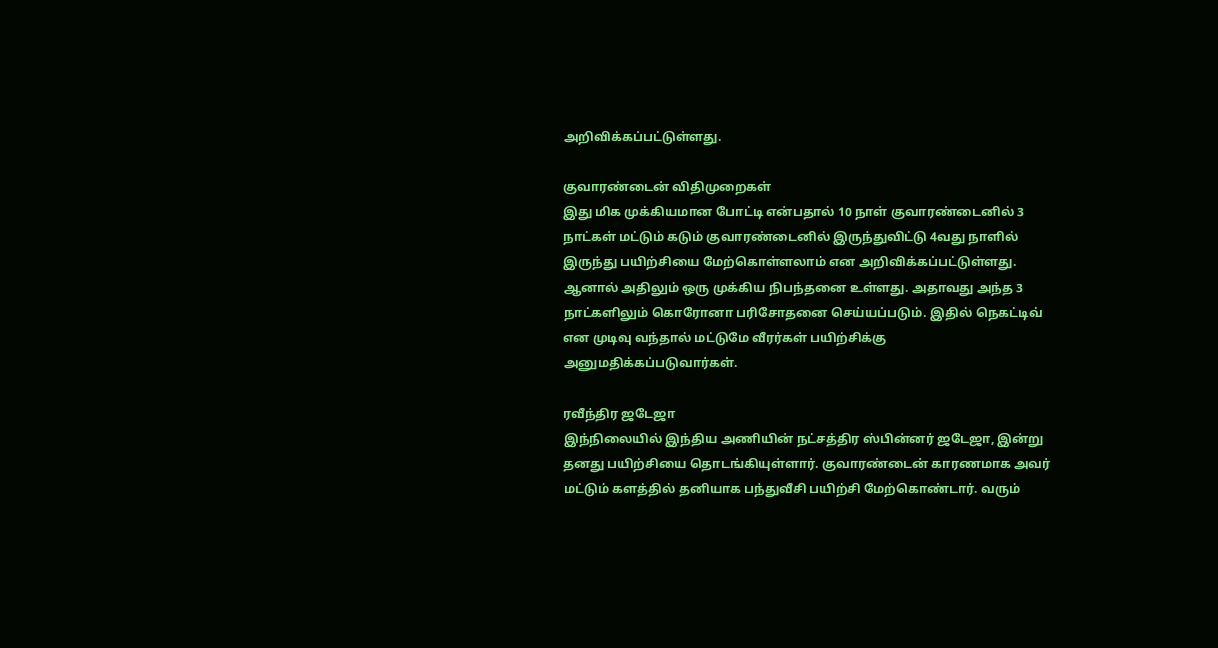அறிவிக்கப்பட்டுள்ளது.

குவாரண்டைன் விதிமுறைகள்
இது மிக முக்கியமான போட்டி என்பதால் 10 நாள் குவாரண்டைனில் 3 நாட்கள் மட்டும் கடும் குவாரண்டைனில் இருந்துவிட்டு 4வது நாளில் இருந்து பயிற்சியை மேற்கொள்ளலாம் என அறிவிக்கப்பட்டுள்ளது. ஆனால் அதிலும் ஒரு முக்கிய நிபந்தனை உள்ளது. அதாவது அந்த 3 நாட்களிலும் கொரோனா பரிசோதனை செய்யப்படும். இதில் நெகட்டிவ் என முடிவு வந்தால் மட்டுமே வீரர்கள் பயிற்சிக்கு அனுமதிக்கப்படுவார்கள்.

ரவீந்திர ஜடேஜா
இந்நிலையில் இந்திய அணியின் நட்சத்திர ஸ்பின்னர் ஜடேஜா, இன்று தனது பயிற்சியை தொடங்கியுள்ளார். குவாரண்டைன் காரணமாக அவர் மட்டும் களத்தில் தனியாக பந்துவீசி பயிற்சி மேற்கொண்டார். வரும்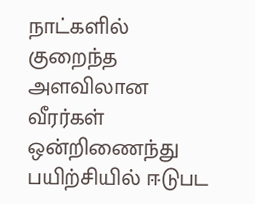நாட்களில் குறைந்த அளவிலான வீரர்கள் ஒன்றிணைந்து பயிற்சியில் ஈடுபட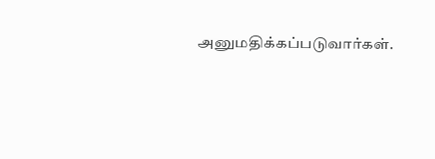அனுமதிக்கப்படுவார்கள்.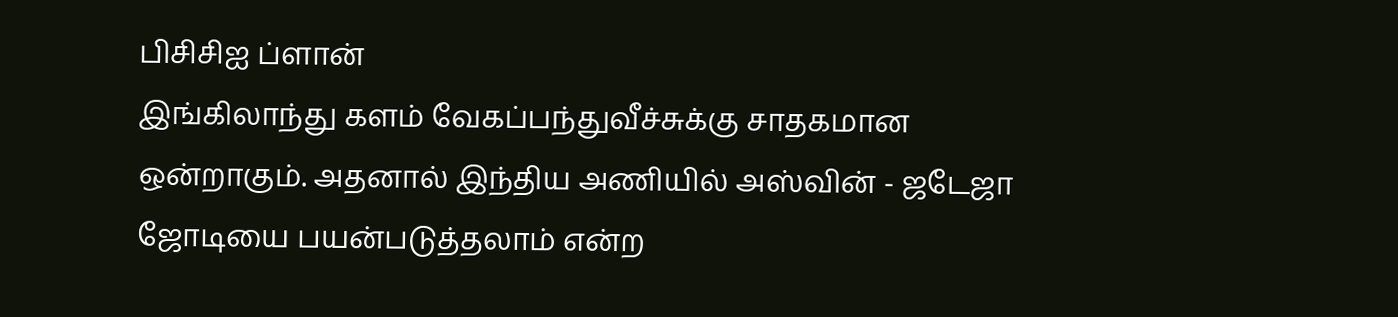பிசிசிஐ ப்ளான்
இங்கிலாந்து களம் வேகப்பந்துவீச்சுக்கு சாதகமான ஒன்றாகும். அதனால் இந்திய அணியில் அஸ்வின் - ஜடேஜா ஜோடியை பயன்படுத்தலாம் என்ற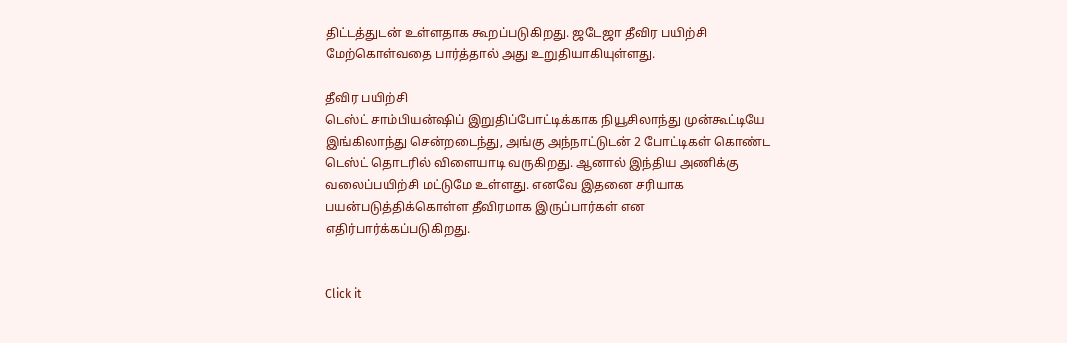திட்டத்துடன் உள்ளதாக கூறப்படுகிறது. ஜடேஜா தீவிர பயிற்சி மேற்கொள்வதை பார்த்தால் அது உறுதியாகியுள்ளது.

தீவிர பயிற்சி
டெஸ்ட் சாம்பியன்ஷிப் இறுதிப்போட்டிக்காக நியூசிலாந்து முன்கூட்டியே இங்கிலாந்து சென்றடைந்து, அங்கு அந்நாட்டுடன் 2 போட்டிகள் கொண்ட டெஸ்ட் தொடரில் விளையாடி வருகிறது. ஆனால் இந்திய அணிக்கு வலைப்பயிற்சி மட்டுமே உள்ளது. எனவே இதனை சரியாக பயன்படுத்திக்கொள்ள தீவிரமாக இருப்பார்கள் என எதிர்பார்க்கப்படுகிறது.


Click it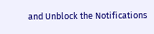and Unblock the Notifications